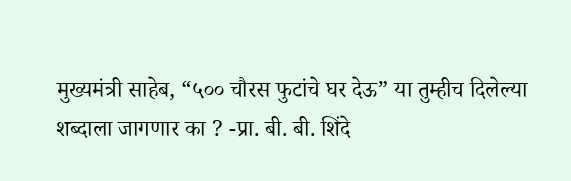मुख्यमंत्री साहेब, “५०० चौरस फुटांचे घर देऊ” या तुम्हीच दिलेल्या शब्दाला जागणार का ? -प्रा. बी. बी. शिंदे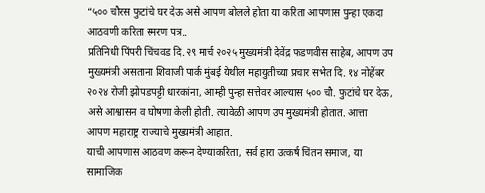“५०० चौरस फुटांचे घर देऊ असे आपण बोलले होता या करिता आपणास पुन्हा एकदा आठवणी करिता स्मरण पत्र..
प्रतिनिधी पिंपरी चिंचवड दि.२९ मार्च २०२५ मुख्यमंत्री देवेंद्र फडणवीस साहेब, आपण उप मुख्यमंत्री असताना शिवाजी पार्क मुंबई येथील महायुतीच्या प्रचार सभेत दि. १४ नोहेंबर २०२४ रोजी झोपडपट्टी धारकांना, आम्ही पुन्हा सत्तेवर आल्यास ५०० चौ. फुटांचे घर देऊ, असे आश्वासन व घोषणा केली होती. त्यावेळी आपण उप मुख्यमंत्री होतात. आत्ता आपण महाराष्ट्र राज्याचे मुख्यमंत्री आहात.
याची आपणास आठवण करून देण्याकरिता, सर्व हारा उत्कर्ष चिंतन समाज, या सामाजिक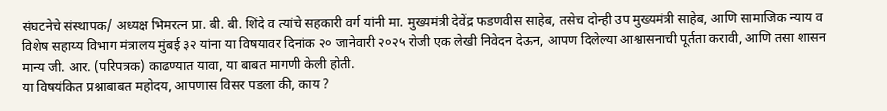संघटनेचे संस्थापक/ अध्यक्ष भिमरत्न प्रा. बी. बी. शिंदे व त्यांचे सहकारी वर्ग यांनी मा. मुख्यमंत्री देवेंद्र फडणवीस साहेब, तसेच दोन्ही उप मुख्यमंत्री साहेब, आणि सामाजिक न्याय व विशेष सहाय्य विभाग मंत्रालय मुंबई ३२ यांना या विषयावर दिनांक २० जानेवारी २०२५ रोजी एक लेखी निवेदन देऊन, आपण दिलेल्या आश्वासनाची पूर्तता करावी, आणि तसा शासन मान्य जी. आर. (परिपत्रक) काढण्यात यावा, या बाबत मागणी केली होती.
या विषयंकित प्रश्नाबाबत महोदय, आपणास विसर पडला की, काय ?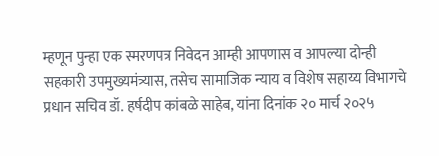म्हणून पुन्हा एक स्मरणपत्र निवेदन आम्ही आपणास व आपल्या दोन्ही सहकारी उपमुख्यमंत्र्यास, तसेच सामाजिक न्याय व विशेष सहाय्य विभागचे प्रधान सचिव डॉ. हर्षदीप कांबळे साहेब, यांना दिनांक २० मार्च २०२५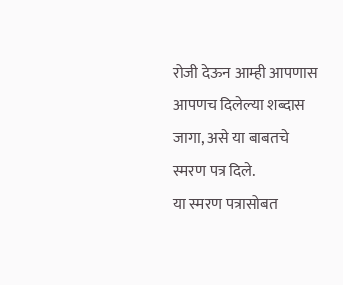रोजी देऊन आम्ही आपणास आपणच दिलेल्या शब्दास जागा, असे या बाबतचे स्मरण पत्र दिले.
या स्मरण पत्रासोबत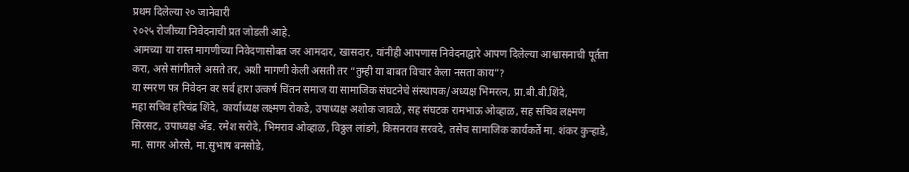प्रथम दिलेल्या २० जानेवारी
२०२५ रोजीच्या निवेदनाची प्रत जोडली आहे.
आमच्या या रास्त मागणीच्या निवेदणासोबत जर आमदार, खासदार, यांनीही आपणास निवेदनाद्वारे आपण दिलेल्या आश्वासनाची पूर्तता करा, असे सांगीतले असते तर, अशी मागणी केली असती तर “तुम्ही या बाबत विचार केला नसता काय”?
या स्मरण पत्र निवेदन वर सर्व हारा उत्कर्ष चिंतन समाज या सामाजिक संघटनेचे संस्थापक/अध्यक्ष भिमरत्न, प्रा.बी.बी.शिंदे,
महा सचिव हरिचंद्र शिंदे, कार्याध्यक्ष लक्ष्मण रोकडे, उपाध्यक्ष अशोक जावळे, सह संघटक रामभाऊ ओव्हाळ, सह सचिव लक्ष्मण सिरसट, उपाध्यक्ष ॲड. रमेश सरोदे, भिमराव ओव्हाळ, विठ्ठल लांडगे, किसनराव सरवदे, तसेच सामाजिक कार्यकर्ते मा. शंकर कुऱ्हाडे, मा. सागर ओरसे, मा.सुभाष बनसोडे,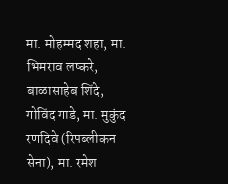मा. मोहम्मद शहा, मा. भिमराव लष्करे, बाळासाहेब शिंदे, गोविंद गाडे, मा. मुकुंद रणदिवे (रिपब्लीकन सेना), मा. रमेश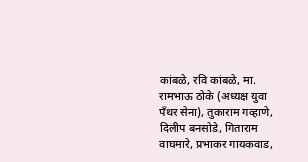कांबळे, रवि कांबळे, मा. रामभाऊ ठोके (अध्यक्ष युवा पँथर सेना), तुकाराम गव्हाणे, दिलीप बनसोडे, गिताराम वाघमारे, प्रभाकर गायकवाड,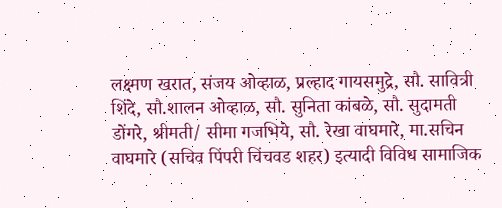लक्ष्मण खरात, संजय ओव्हाळ, प्रल्हाद गायसमुद्रे, सौ. सावित्री शिंदे, सौ.शालन ओव्हाळ, सौ. सुनिता कांबळे, सौ. सुदामती डोंगरे, श्रीमती/ सीमा गजभिये, सौ. रेखा वाघमारे, मा.सचिन वाघमारे (सचिव पिंपरी चिंचवड शहर) इत्यादी विविध सामाजिक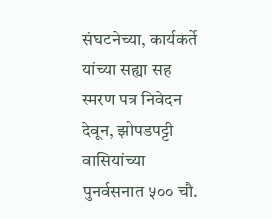संघटनेच्या, कार्यकर्ते यांच्या सह्या सह स्मरण पत्र निवेदन देवून, झोपडपट्टी वासियांच्या पुनर्वसनात ५०० चौ.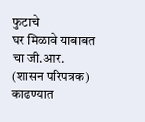फुटाचे
घर मिळावे याबाबत चा जी.आर. (शासन परिपत्रक)
काढण्यात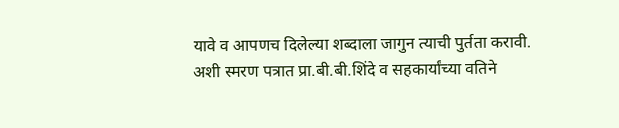यावे व आपणच दिलेल्या शब्दाला जागुन त्याची पुर्तता करावी. अशी स्मरण पत्रात प्रा.बी.बी.शिंदे व सहकार्यांच्या वतिने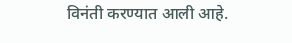विनंती करण्यात आली आहे.